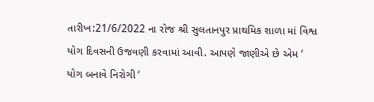તારીખ:21/6/2022 ના રોજ શ્રી સુલતાનપુર પ્રાથમિક શાળા માં વિશ્વ યોગ દિવસની ઉજવણી કરવામાં આવી. આપણે જાણીએ છે એમ ‘ યોગ બનાવે નિરોગી ‘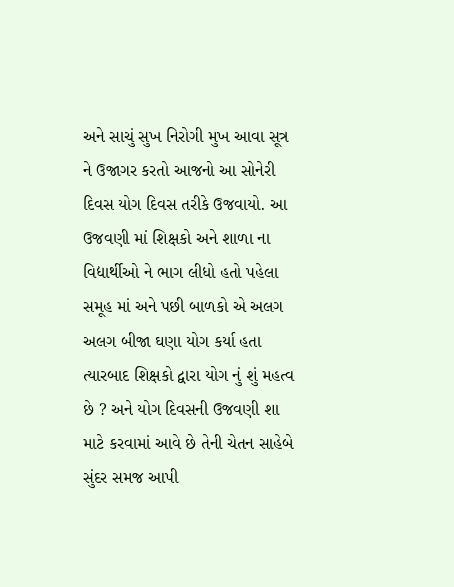અને સાચું સુખ નિરોગી મુખ આવા સૂત્ર ને ઉજાગર કરતો આજનો આ સોનેરી દિવસ યોગ દિવસ તરીકે ઉજવાયો. આ ઉજવણી માં શિક્ષકો અને શાળા ના વિદ્યાર્થીઓ ને ભાગ લીધો હતો પહેલા સમૂહ માં અને પછી બાળકો એ અલગ અલગ બીજા ઘણા યોગ કર્યા હતા ત્યારબાદ શિક્ષકો દ્વારા યોગ નું શું મહત્વ છે ? અને યોગ દિવસની ઉજવણી શા માટે કરવામાં આવે છે તેની ચેતન સાહેબે સુંદર સમજ આપી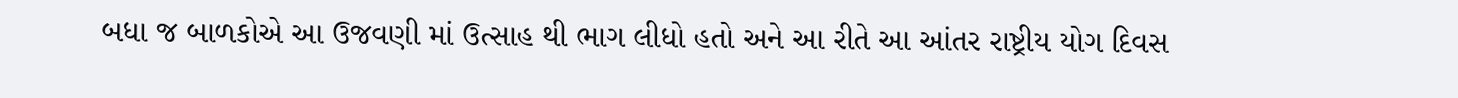બધા જ બાળકોએ આ ઉજવણી માં ઉત્સાહ થી ભાગ લીધો હતો અને આ રીતે આ આંતર રાષ્ટ્રીય યોગ દિવસ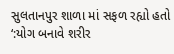સુલતાનપુર શાળા માં સફળ રહ્યો હતો
‘:યોગ બનાવે શરીર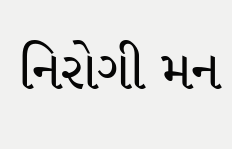નિરોગી મન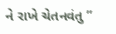ને રાખે ચેતનવંતુ ”